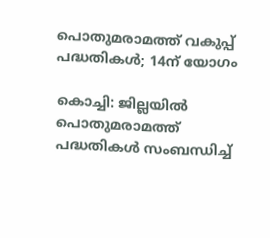പൊതുമരാമത്ത് വകുപ്പ് പദ്ധതികൾ; 14ന് യോഗം

കൊച്ചി: ജില്ലയിൽ പൊതുമരാമത്ത് പദ്ധതികൾ സംബന്ധിച്ച്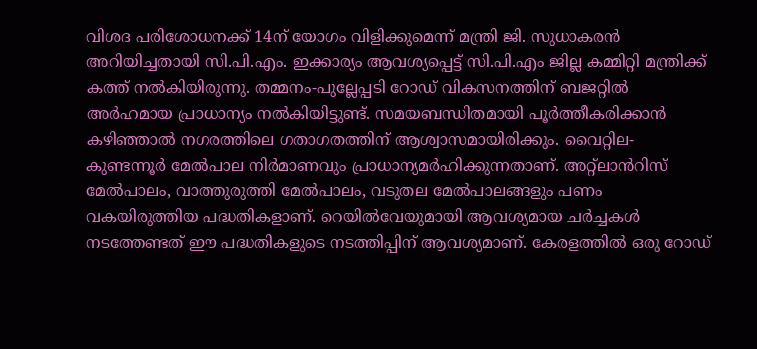വിശദ പരിശോധനക്ക് 14ന് യോഗം വിളിക്കുമെന്ന് മന്ത്രി ജി. സുധാകരൻ അറിയിച്ചതായി സി.പി.എം. ഇക്കാര്യം ആവശ്യപ്പെട്ട് സി.പി.എം ജില്ല കമ്മിറ്റി മന്ത്രിക്ക് കത്ത് നൽകിയിരുന്നു. തമ്മനം-പുല്ലേപ്പടി റോഡ് വികസനത്തിന് ബജറ്റിൽ അർഹമായ പ്രാധാന്യം നൽകിയിട്ടുണ്ട്. സമയബന്ധിതമായി പൂർത്തീകരിക്കാൻ കഴിഞ്ഞാൽ നഗരത്തിലെ ഗതാഗതത്തിന് ആശ്വാസമായിരിക്കും. വൈറ്റില-കുണ്ടന്നൂർ മേൽപാല നിർമാണവും പ്രാധാന്യമർഹിക്കുന്നതാണ്. അറ്റ്ലാൻറിസ് മേൽപാലം, വാത്തുരുത്തി മേൽപാലം, വടുതല മേൽപാലങ്ങളും പണം വകയിരുത്തിയ പദ്ധതികളാണ്. റെയിൽവേയുമായി ആവശ്യമായ ചർച്ചകൾ നടത്തേണ്ടത് ഈ പദ്ധതികളുടെ നടത്തിപ്പിന് ആവശ്യമാണ്. കേരളത്തിൽ ഒരു റോഡ്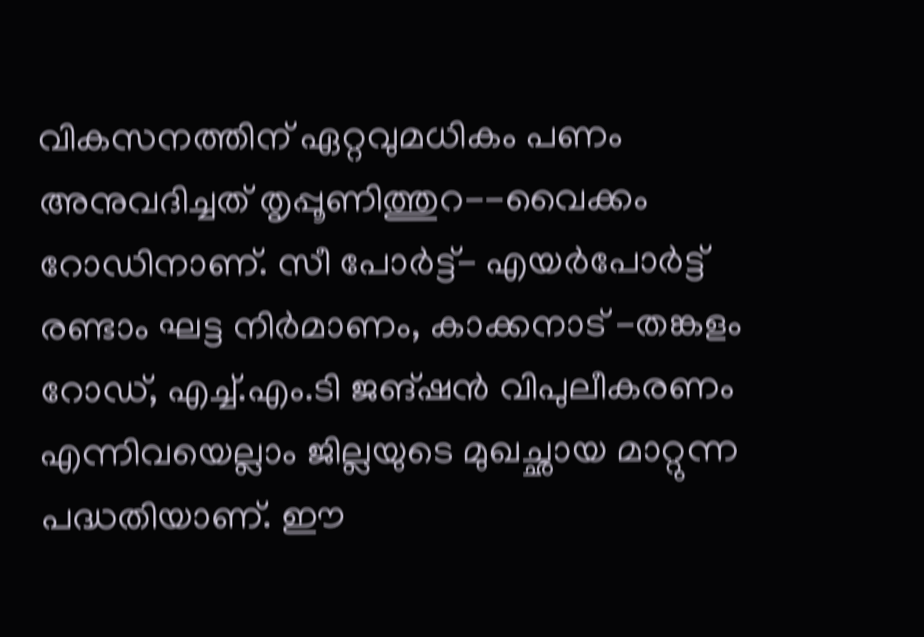വികസനത്തിന് ഏറ്റവുമധികം പണം അനുവദിച്ചത് തൃപ്പൂണിത്തുറ--വൈക്കം റോഡിനാണ്. സീ പോർട്ട്- എയർപോർട്ട് രണ്ടാം ഘട്ട നിർമാണം, കാക്കനാട് -തങ്കളം റോഡ്, എച്ച്.എം.ടി ജങ്ഷൻ വിപുലീകരണം എന്നിവയെല്ലാം ജില്ലയുടെ മുഖച്ഛായ മാറ്റുന്ന പദ്ധതിയാണ്. ഈ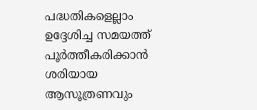പദ്ധതികളെല്ലാം ഉദ്ദേശിച്ച സമയത്ത് പൂർത്തീകരിക്കാൻ ശരിയായ ആസൂത്രണവും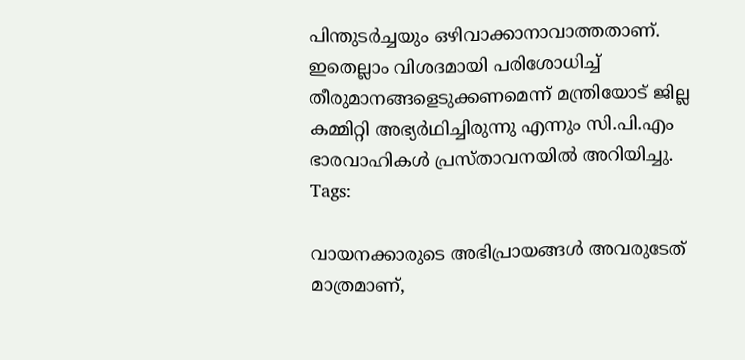പിന്തുടർച്ചയും ഒഴിവാക്കാനാവാത്തതാണ്. ഇതെല്ലാം വിശദമായി പരിശോധിച്ച് തീരുമാനങ്ങളെടുക്കണമെന്ന് മന്ത്രിയോട് ജില്ല കമ്മിറ്റി അഭ്യർഥിച്ചിരുന്നു എന്നും സി.പി.എം ഭാരവാഹികൾ പ്രസ്താവനയിൽ അറിയിച്ചു.
Tags:

വായനക്കാരുടെ അഭിപ്രായങ്ങള്‍ അവരുടേത് മാത്രമാണ്,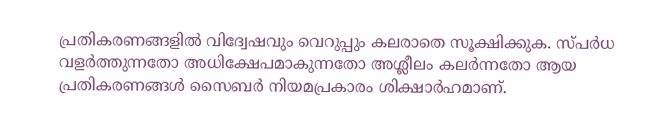പ്രതികരണങ്ങളിൽ വിദ്വേഷവും വെറുപ്പും കലരാതെ സൂക്ഷിക്കുക. സ്പർധ വളർത്തുന്നതോ അധിക്ഷേപമാകുന്നതോ അശ്ലീലം കലർന്നതോ ആയ പ്രതികരണങ്ങൾ സൈബർ നിയമപ്രകാരം ശിക്ഷാർഹമാണ്.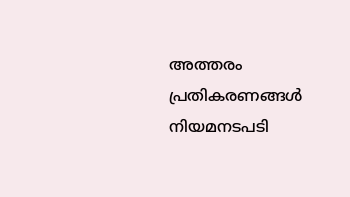അത്തരം പ്രതികരണങ്ങൾ നിയമനടപടി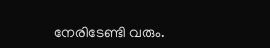നേരിടേണ്ടി വരും.